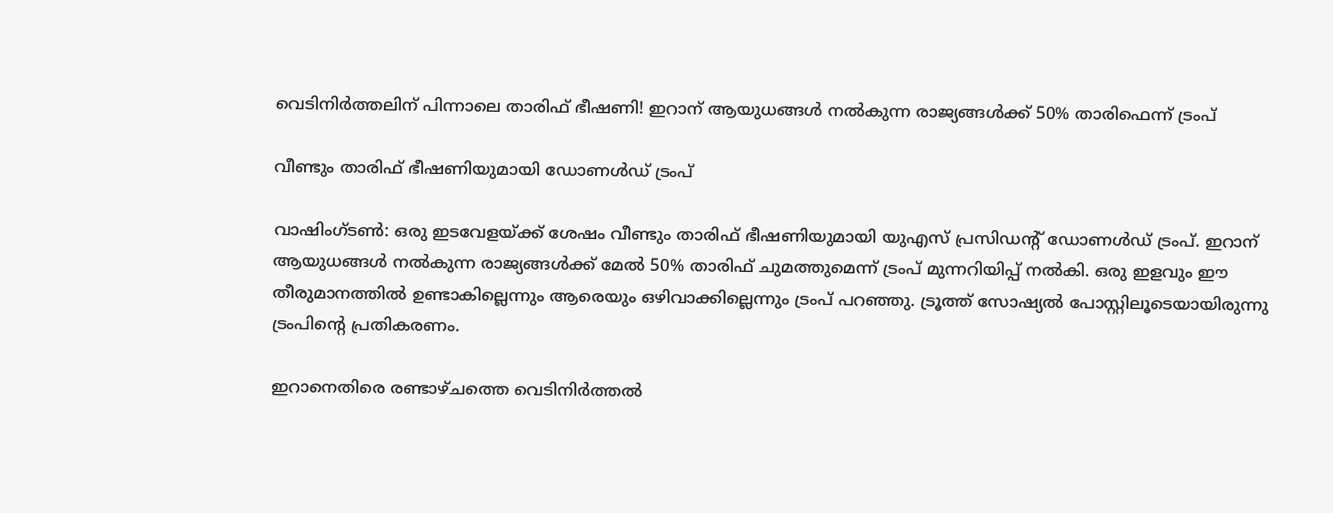വെടിനിർത്തലിന് പിന്നാലെ താരിഫ് ഭീഷണി! ഇറാന് ആയുധങ്ങൾ നൽകുന്ന രാജ്യങ്ങൾക്ക് 50% താരിഫെന്ന് ട്രംപ്

വീണ്ടും താരിഫ് ഭീഷണിയുമായി ഡോണൾഡ്‌ ട്രംപ്

വാഷിംഗ്ടൺ: ഒരു ഇടവേളയ്ക്ക് ശേഷം വീണ്ടും താരിഫ് ഭീഷണിയുമായി യുഎസ് പ്രസിഡന്റ് ഡോണൾഡ്‌ ട്രംപ്. ഇറാന് ആയുധങ്ങൾ നൽകുന്ന രാജ്യങ്ങൾക്ക് മേൽ 50% താരിഫ് ചുമത്തുമെന്ന് ട്രംപ് മുന്നറിയിപ്പ് നൽകി. ഒരു ഇളവും ഈ തീരുമാനത്തിൽ ഉണ്ടാകില്ലെന്നും ആരെയും ഒഴിവാക്കില്ലെന്നും ട്രംപ് പറഞ്ഞു. ട്രൂത്ത് സോഷ്യൽ പോസ്റ്റിലൂടെയായിരുന്നു ട്രംപിന്റെ പ്രതികരണം.

ഇറാനെതിരെ രണ്ടാഴ്ചത്തെ വെടിനിർത്തൽ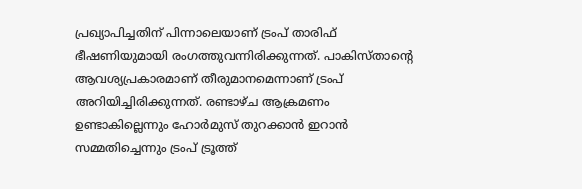പ്രഖ്യാപിച്ചതിന് പിന്നാലെയാണ് ട്രംപ് താരിഫ് ഭീഷണിയുമായി രംഗത്തുവന്നിരിക്കുന്നത്. പാകിസ്താന്റെ ആവശ്യപ്രകാരമാണ് തീരുമാനമെന്നാണ് ട്രംപ് അറിയിച്ചിരിക്കുന്നത്. രണ്ടാഴ്ച ആക്രമണം ഉണ്ടാകില്ലെന്നും ഹോർമുസ് തുറക്കാൻ ഇറാൻ സമ്മതിച്ചെന്നും ട്രംപ് ട്രൂത്ത്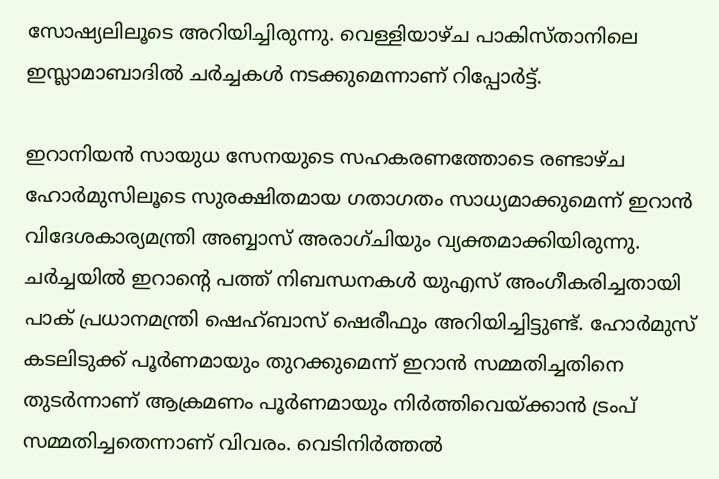സോഷ്യലിലൂടെ അറിയിച്ചിരുന്നു. വെള്ളിയാഴ്ച പാകിസ്താനിലെ ഇസ്ലാമാബാദിൽ ചർച്ചകൾ നടക്കുമെന്നാണ് റിപ്പോർട്ട്.

ഇറാനിയൻ സായുധ സേനയുടെ സഹകരണത്തോടെ രണ്ടാഴ്ച ഹോർമുസിലൂടെ സുരക്ഷിതമായ ഗതാഗതം സാധ്യമാക്കുമെന്ന് ഇറാൻ വിദേശകാര്യമന്ത്രി അബ്ബാസ് അരാഗ്ചിയും വ്യക്തമാക്കിയിരുന്നു. ചർച്ചയിൽ ഇറാന്റെ പത്ത് നിബന്ധനകൾ യുഎസ് അംഗീകരിച്ചതായി പാക് പ്രധാനമന്ത്രി ഷെഹ്ബാസ് ഷെരീഫും അറിയിച്ചിട്ടുണ്ട്. ഹോർമുസ് കടലിടുക്ക് പൂർണമായും തുറക്കുമെന്ന് ഇറാൻ സമ്മതിച്ചതിനെ തുടർന്നാണ് ആക്രമണം പൂർണമായും നിർത്തിവെയ്ക്കാൻ ട്രംപ് സമ്മതിച്ചതെന്നാണ് വിവരം. വെടിനിർത്തൽ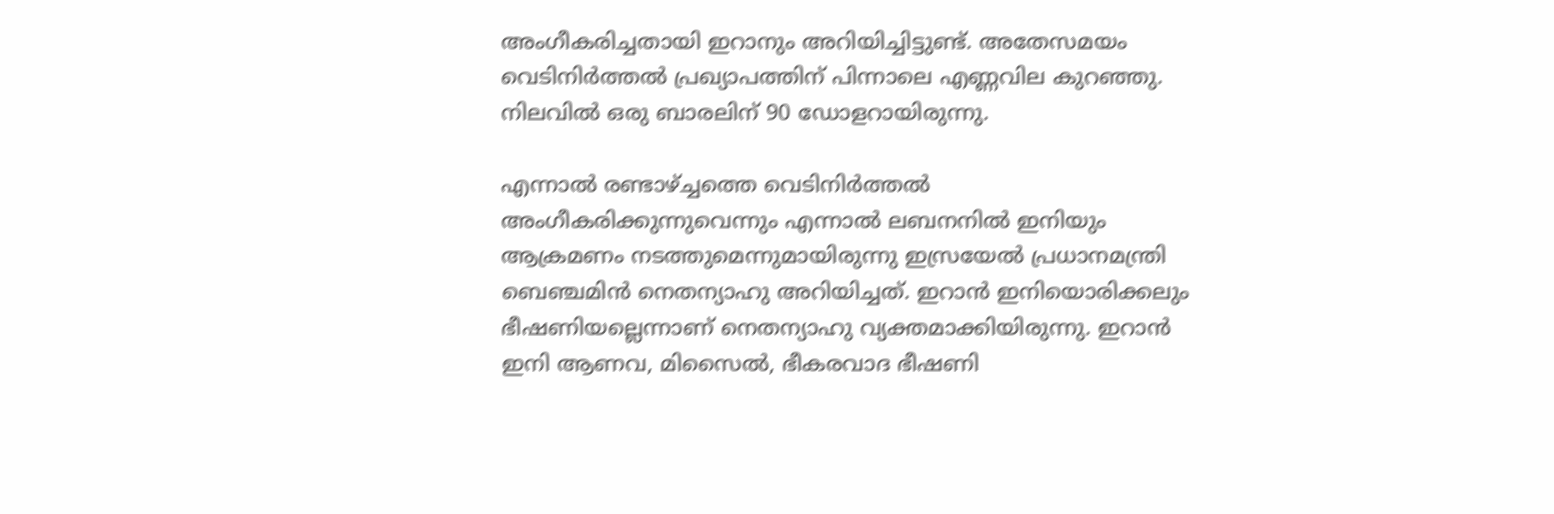അംഗീകരിച്ചതായി ഇറാനും അറിയിച്ചിട്ടുണ്ട്. അതേസമയം വെടിനിർത്തൽ പ്രഖ്യാപത്തിന് പിന്നാലെ എണ്ണവില കുറഞ്ഞു. നിലവിൽ ഒരു ബാരലിന് 90 ഡോളറായിരുന്നു.

എന്നാൽ രണ്ടാഴ്ച്ചത്തെ വെടിനിർത്തൽ അംഗീകരിക്കുന്നുവെന്നും എന്നാൽ ലബനനിൽ ഇനിയും ആക്രമണം നടത്തുമെന്നുമായിരുന്നു ഇസ്രയേൽ പ്രധാനമന്ത്രി ബെഞ്ചമിൻ നെതന്യാഹു അറിയിച്ചത്. ഇറാൻ ഇനിയൊരിക്കലും ഭീഷണിയല്ലെന്നാണ് നെതന്യാഹു വ്യക്തമാക്കിയിരുന്നു. ഇറാൻ ഇനി ആണവ, മിസൈൽ, ഭീകരവാദ ഭീഷണി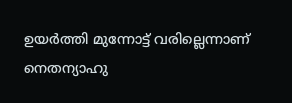ഉയർത്തി മുന്നോട്ട് വരില്ലെന്നാണ് നെതന്യാഹു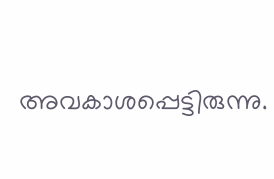അവകാശപ്പെട്ടിരുന്നു.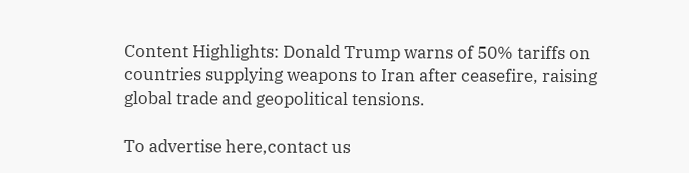Content Highlights: Donald Trump warns of 50% tariffs on countries supplying weapons to Iran after ceasefire, raising global trade and geopolitical tensions.

To advertise here,contact us